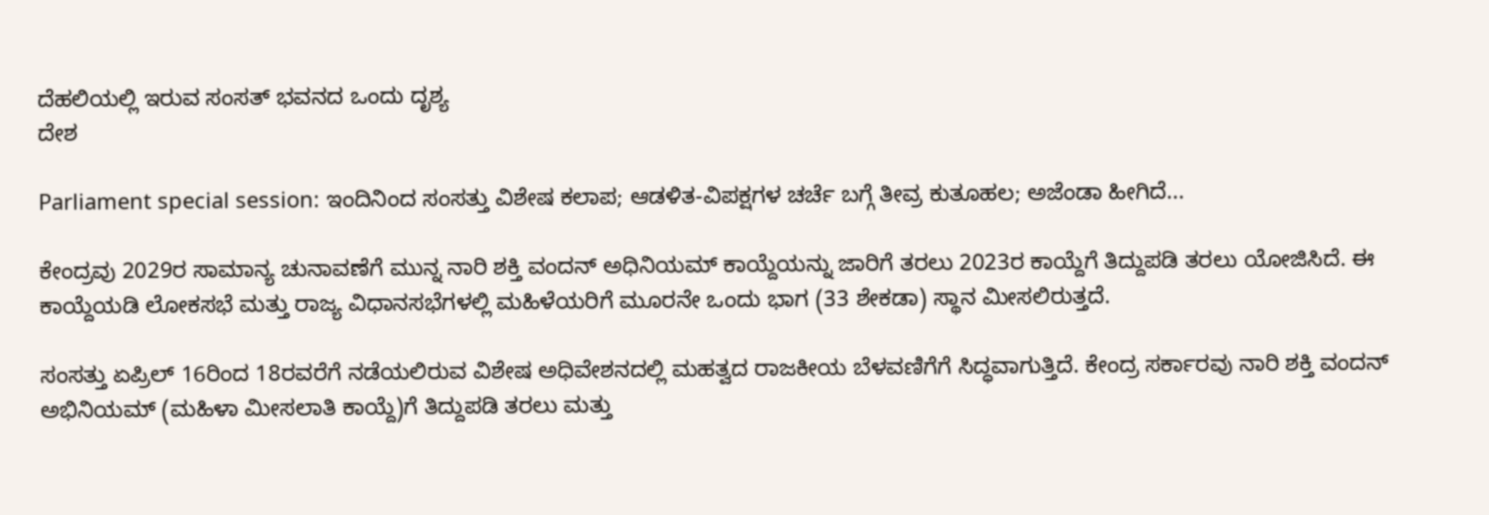ದೆಹಲಿಯಲ್ಲಿ ಇರುವ ಸಂಸತ್ ಭವನದ ಒಂದು ದೃಶ್ಯ
ದೇಶ

Parliament special session: ಇಂದಿನಿಂದ ಸಂಸತ್ತು ವಿಶೇಷ ಕಲಾಪ; ಆಡಳಿತ-ವಿಪಕ್ಷಗಳ ಚರ್ಚೆ ಬಗ್ಗೆ ತೀವ್ರ ಕುತೂಹಲ; ಅಜೆಂಡಾ ಹೀಗಿದೆ...

ಕೇಂದ್ರವು 2029ರ ಸಾಮಾನ್ಯ ಚುನಾವಣೆಗೆ ಮುನ್ನ ನಾರಿ ಶಕ್ತಿ ವಂದನ್ ಅಧಿನಿಯಮ್ ಕಾಯ್ದೆಯನ್ನು ಜಾರಿಗೆ ತರಲು 2023ರ ಕಾಯ್ದೆಗೆ ತಿದ್ದುಪಡಿ ತರಲು ಯೋಜಿಸಿದೆ. ಈ ಕಾಯ್ದೆಯಡಿ ಲೋಕಸಭೆ ಮತ್ತು ರಾಜ್ಯ ವಿಧಾನಸಭೆಗಳಲ್ಲಿ ಮಹಿಳೆಯರಿಗೆ ಮೂರನೇ ಒಂದು ಭಾಗ (33 ಶೇಕಡಾ) ಸ್ಥಾನ ಮೀಸಲಿರುತ್ತದೆ.

ಸಂಸತ್ತು ಏಪ್ರಿಲ್ 16ರಿಂದ 18ರವರೆಗೆ ನಡೆಯಲಿರುವ ವಿಶೇಷ ಅಧಿವೇಶನದಲ್ಲಿ ಮಹತ್ವದ ರಾಜಕೀಯ ಬೆಳವಣಿಗೆಗೆ ಸಿದ್ಧವಾಗುತ್ತಿದೆ. ಕೇಂದ್ರ ಸರ್ಕಾರವು ನಾರಿ ಶಕ್ತಿ ವಂದನ್ ಅಭಿನಿಯಮ್ (ಮಹಿಳಾ ಮೀಸಲಾತಿ ಕಾಯ್ದೆ)ಗೆ ತಿದ್ದುಪಡಿ ತರಲು ಮತ್ತು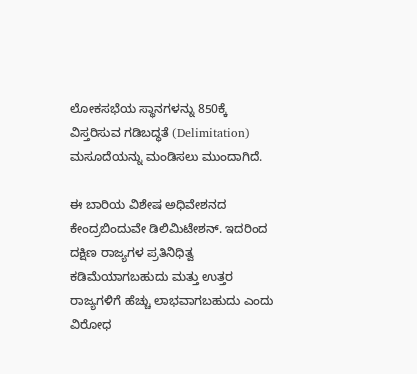ಲೋಕಸಭೆಯ ಸ್ಥಾನಗಳನ್ನು 850ಕ್ಕೆ ವಿಸ್ತರಿಸುವ ಗಡಿಬದ್ಧತೆ (Delimitation) ಮಸೂದೆಯನ್ನು ಮಂಡಿಸಲು ಮುಂದಾಗಿದೆ.

ಈ ಬಾರಿಯ ವಿಶೇಷ ಅಧಿವೇಶನದ ಕೇಂದ್ರಬಿಂದುವೇ ಡಿಲಿಮಿಟೇಶನ್. ಇದರಿಂದ ದಕ್ಷಿಣ ರಾಜ್ಯಗಳ ಪ್ರತಿನಿಧಿತ್ವ ಕಡಿಮೆಯಾಗಬಹುದು ಮತ್ತು ಉತ್ತರ ರಾಜ್ಯಗಳಿಗೆ ಹೆಚ್ಚು ಲಾಭವಾಗಬಹುದು ಎಂದು ವಿರೋಧ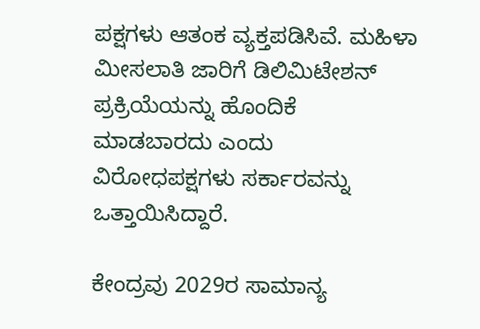ಪಕ್ಷಗಳು ಆತಂಕ ವ್ಯಕ್ತಪಡಿಸಿವೆ. ಮಹಿಳಾ ಮೀಸಲಾತಿ ಜಾರಿಗೆ ಡಿಲಿಮಿಟೇಶನ್ ಪ್ರಕ್ರಿಯೆಯನ್ನು ಹೊಂದಿಕೆ ಮಾಡಬಾರದು ಎಂದು ವಿರೋಧಪಕ್ಷಗಳು ಸರ್ಕಾರವನ್ನು ಒತ್ತಾಯಿಸಿದ್ದಾರೆ.

ಕೇಂದ್ರವು 2029ರ ಸಾಮಾನ್ಯ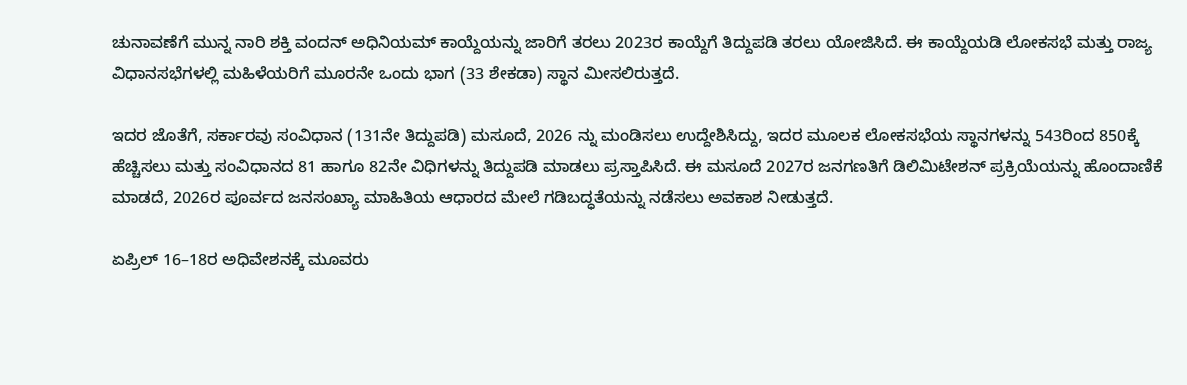ಚುನಾವಣೆಗೆ ಮುನ್ನ ನಾರಿ ಶಕ್ತಿ ವಂದನ್ ಅಧಿನಿಯಮ್ ಕಾಯ್ದೆಯನ್ನು ಜಾರಿಗೆ ತರಲು 2023ರ ಕಾಯ್ದೆಗೆ ತಿದ್ದುಪಡಿ ತರಲು ಯೋಜಿಸಿದೆ. ಈ ಕಾಯ್ದೆಯಡಿ ಲೋಕಸಭೆ ಮತ್ತು ರಾಜ್ಯ ವಿಧಾನಸಭೆಗಳಲ್ಲಿ ಮಹಿಳೆಯರಿಗೆ ಮೂರನೇ ಒಂದು ಭಾಗ (33 ಶೇಕಡಾ) ಸ್ಥಾನ ಮೀಸಲಿರುತ್ತದೆ.

ಇದರ ಜೊತೆಗೆ, ಸರ್ಕಾರವು ಸಂವಿಧಾನ (131ನೇ ತಿದ್ದುಪಡಿ) ಮಸೂದೆ, 2026 ನ್ನು ಮಂಡಿಸಲು ಉದ್ದೇಶಿಸಿದ್ದು, ಇದರ ಮೂಲಕ ಲೋಕಸಭೆಯ ಸ್ಥಾನಗಳನ್ನು 543ರಿಂದ 850ಕ್ಕೆ ಹೆಚ್ಚಿಸಲು ಮತ್ತು ಸಂವಿಧಾನದ 81 ಹಾಗೂ 82ನೇ ವಿಧಿಗಳನ್ನು ತಿದ್ದುಪಡಿ ಮಾಡಲು ಪ್ರಸ್ತಾಪಿಸಿದೆ. ಈ ಮಸೂದೆ 2027ರ ಜನಗಣತಿಗೆ ಡಿಲಿಮಿಟೇಶನ್ ಪ್ರಕ್ರಿಯೆಯನ್ನು ಹೊಂದಾಣಿಕೆ ಮಾಡದೆ, 2026ರ ಪೂರ್ವದ ಜನಸಂಖ್ಯಾ ಮಾಹಿತಿಯ ಆಧಾರದ ಮೇಲೆ ಗಡಿಬದ್ಧತೆಯನ್ನು ನಡೆಸಲು ಅವಕಾಶ ನೀಡುತ್ತದೆ.

ಏಪ್ರಿಲ್ 16–18ರ ಅಧಿವೇಶನಕ್ಕೆ ಮೂವರು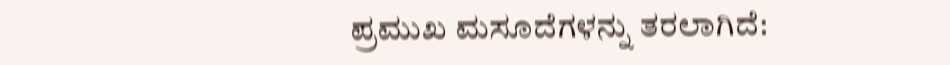ಪ್ರಮುಖ ಮಸೂದೆಗಳನ್ನು ತರಲಾಗಿದೆ: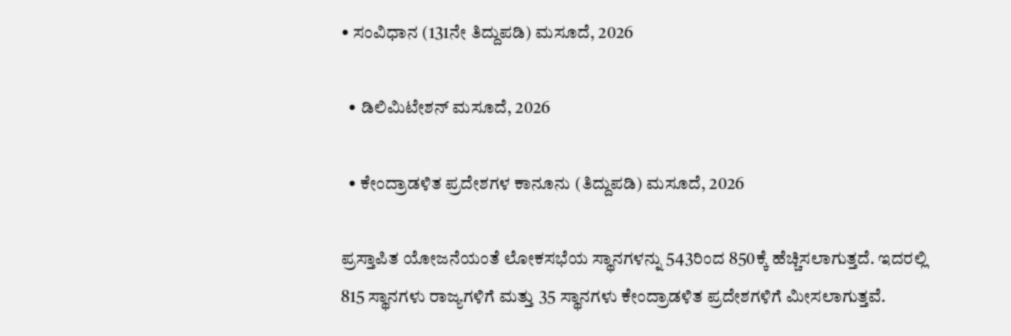• ಸಂವಿಧಾನ (131ನೇ ತಿದ್ದುಪಡಿ) ಮಸೂದೆ, 2026

  • ಡಿಲಿಮಿಟೇಶನ್ ಮಸೂದೆ, 2026

  • ಕೇಂದ್ರಾಡಳಿತ ಪ್ರದೇಶಗಳ ಕಾನೂನು (ತಿದ್ದುಪಡಿ) ಮಸೂದೆ, 2026

ಪ್ರಸ್ತಾಪಿತ ಯೋಜನೆಯಂತೆ ಲೋಕಸಭೆಯ ಸ್ಥಾನಗಳನ್ನು 543ರಿಂದ 850ಕ್ಕೆ ಹೆಚ್ಚಿಸಲಾಗುತ್ತದೆ. ಇದರಲ್ಲಿ 815 ಸ್ಥಾನಗಳು ರಾಜ್ಯಗಳಿಗೆ ಮತ್ತು 35 ಸ್ಥಾನಗಳು ಕೇಂದ್ರಾಡಳಿತ ಪ್ರದೇಶಗಳಿಗೆ ಮೀಸಲಾಗುತ್ತವೆ.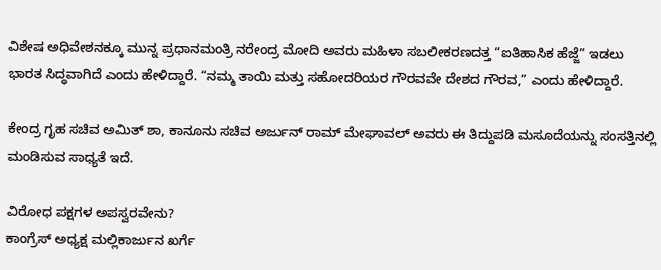ವಿಶೇಷ ಅಧಿವೇಶನಕ್ಕೂ ಮುನ್ನ ಪ್ರಧಾನಮಂತ್ರಿ ನರೇಂದ್ರ ಮೋದಿ ಅವರು ಮಹಿಳಾ ಸಬಲೀಕರಣದತ್ತ “ಐತಿಹಾಸಿಕ ಹೆಜ್ಜೆ” ಇಡಲು ಭಾರತ ಸಿದ್ಧವಾಗಿದೆ ಎಂದು ಹೇಳಿದ್ದಾರೆ. “ನಮ್ಮ ತಾಯಿ ಮತ್ತು ಸಹೋದರಿಯರ ಗೌರವವೇ ದೇಶದ ಗೌರವ,” ಎಂದು ಹೇಳಿದ್ದಾರೆ.

ಕೇಂದ್ರ ಗೃಹ ಸಚಿವ ಅಮಿತ್ ಶಾ, ಕಾನೂನು ಸಚಿವ ಅರ್ಜುನ್ ರಾಮ್ ಮೇಘಾವಲ್ ಅವರು ಈ ತಿದ್ದುಪಡಿ ಮಸೂದೆಯನ್ನು ಸಂಸತ್ತಿನಲ್ಲಿ ಮಂಡಿಸುವ ಸಾಧ್ಯತೆ ಇದೆ.

ವಿರೋಧ ಪಕ್ಷಗಳ ಅಪಸ್ವರವೇನು?
ಕಾಂಗ್ರೆಸ್ ಅಧ್ಯಕ್ಷ ಮಲ್ಲಿಕಾರ್ಜುನ ಖರ್ಗೆ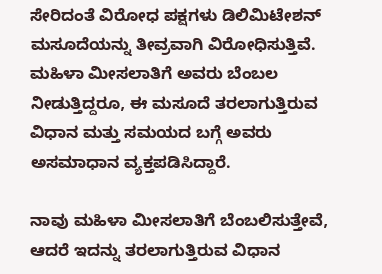ಸೇರಿದಂತೆ ವಿರೋಧ ಪಕ್ಷಗಳು ಡಿಲಿಮಿಟೇಶನ್ ಮಸೂದೆಯನ್ನು ತೀವ್ರವಾಗಿ ವಿರೋಧಿಸುತ್ತಿವೆ. ಮಹಿಳಾ ಮೀಸಲಾತಿಗೆ ಅವರು ಬೆಂಬಲ ನೀಡುತ್ತಿದ್ದರೂ, ಈ ಮಸೂದೆ ತರಲಾಗುತ್ತಿರುವ ವಿಧಾನ ಮತ್ತು ಸಮಯದ ಬಗ್ಗೆ ಅವರು ಅಸಮಾಧಾನ ವ್ಯಕ್ತಪಡಿಸಿದ್ದಾರೆ.

ನಾವು ಮಹಿಳಾ ಮೀಸಲಾತಿಗೆ ಬೆಂಬಲಿಸುತ್ತೇವೆ, ಆದರೆ ಇದನ್ನು ತರಲಾಗುತ್ತಿರುವ ವಿಧಾನ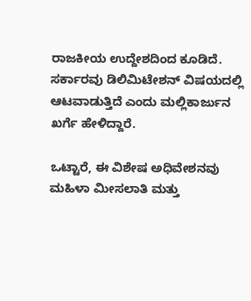ರಾಜಕೀಯ ಉದ್ದೇಶದಿಂದ ಕೂಡಿದೆ. ಸರ್ಕಾರವು ಡಿಲಿಮಿಟೇಶನ್ ವಿಷಯದಲ್ಲಿ ಆಟವಾಡುತ್ತಿದೆ ಎಂದು ಮಲ್ಲಿಕಾರ್ಜುನ ಖರ್ಗೆ ಹೇಳಿದ್ದಾರೆ.

ಒಟ್ಟಾರೆ, ಈ ವಿಶೇಷ ಅಧಿವೇಶನವು ಮಹಿಳಾ ಮೀಸಲಾತಿ ಮತ್ತು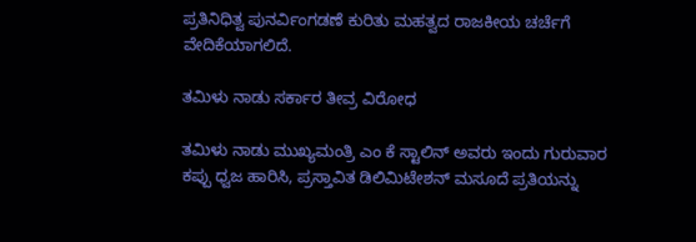ಪ್ರತಿನಿಧಿತ್ವ ಪುನರ್ವಿಂಗಡಣೆ ಕುರಿತು ಮಹತ್ವದ ರಾಜಕೀಯ ಚರ್ಚೆಗೆ ವೇದಿಕೆಯಾಗಲಿದೆ.

ತಮಿಳು ನಾಡು ಸರ್ಕಾರ ತೀವ್ರ ವಿರೋಧ

ತಮಿಳು ನಾಡು ಮುಖ್ಯಮಂತ್ರಿ ಎಂ ಕೆ ಸ್ಟಾಲಿನ್ ಅವರು ಇಂದು ಗುರುವಾರ ಕಪ್ಪು ಧ್ವಜ ಹಾರಿಸಿ, ಪ್ರಸ್ತಾವಿತ ಡಿಲಿಮಿಟೇಶನ್ ಮಸೂದೆ ಪ್ರತಿಯನ್ನು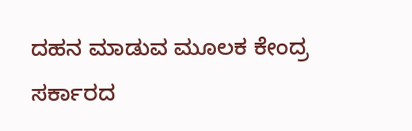ದಹನ ಮಾಡುವ ಮೂಲಕ ಕೇಂದ್ರ ಸರ್ಕಾರದ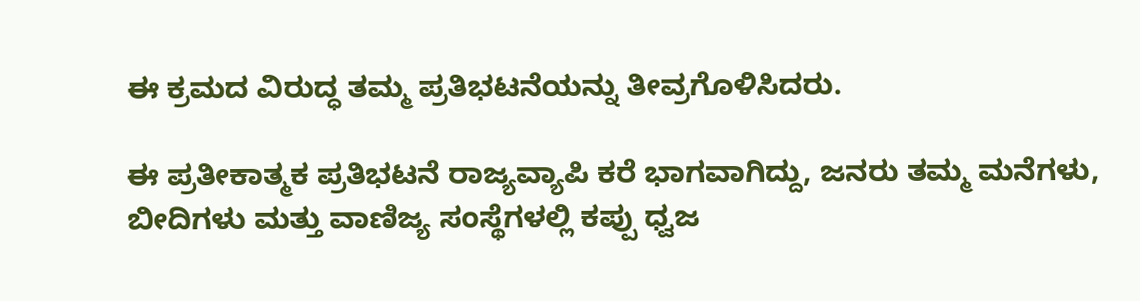ಈ ಕ್ರಮದ ವಿರುದ್ಧ ತಮ್ಮ ಪ್ರತಿಭಟನೆಯನ್ನು ತೀವ್ರಗೊಳಿಸಿದರು.

ಈ ಪ್ರತೀಕಾತ್ಮಕ ಪ್ರತಿಭಟನೆ ರಾಜ್ಯವ್ಯಾಪಿ ಕರೆ ಭಾಗವಾಗಿದ್ದು, ಜನರು ತಮ್ಮ ಮನೆಗಳು, ಬೀದಿಗಳು ಮತ್ತು ವಾಣಿಜ್ಯ ಸಂಸ್ಥೆಗಳಲ್ಲಿ ಕಪ್ಪು ಧ್ವಜ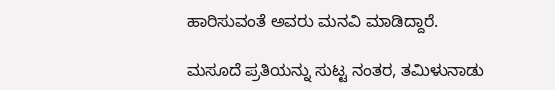ಹಾರಿಸುವಂತೆ ಅವರು ಮನವಿ ಮಾಡಿದ್ದಾರೆ.

ಮಸೂದೆ ಪ್ರತಿಯನ್ನು ಸುಟ್ಟ ನಂತರ, ತಮಿಳುನಾಡು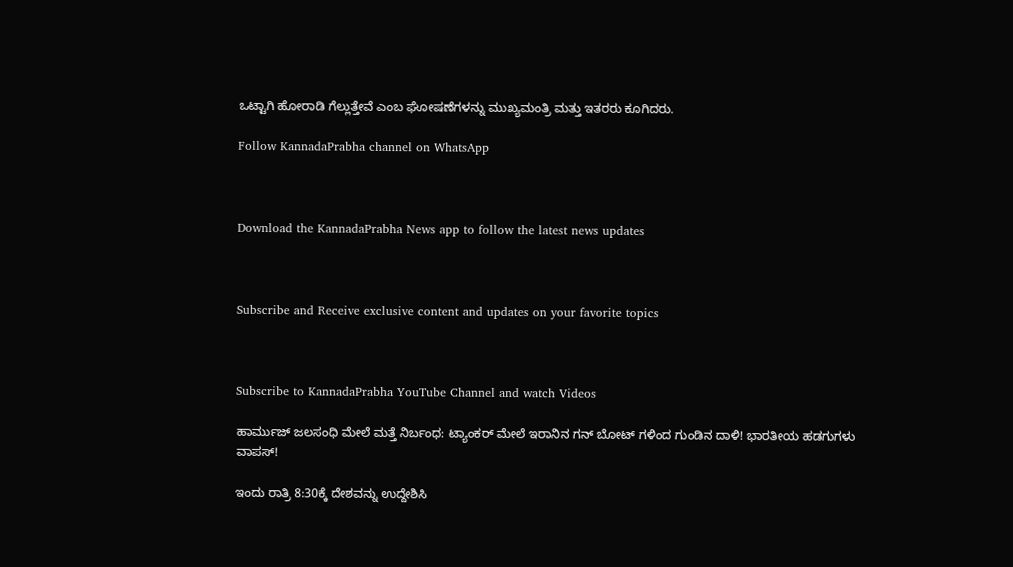ಒಟ್ಟಾಗಿ ಹೋರಾಡಿ ಗೆಲ್ಲುತ್ತೇವೆ ಎಂಬ ಘೋಷಣೆಗಳನ್ನು ಮುಖ್ಯಮಂತ್ರಿ ಮತ್ತು ಇತರರು ಕೂಗಿದರು.

Follow KannadaPrabha channel on WhatsApp



Download the KannadaPrabha News app to follow the latest news updates



Subscribe and Receive exclusive content and updates on your favorite topics



Subscribe to KannadaPrabha YouTube Channel and watch Videos

ಹಾರ್ಮುಜ್ ಜಲಸಂಧಿ ಮೇಲೆ ಮತ್ತೆ ನಿರ್ಬಂಧ: ಟ್ಯಾಂಕರ್ ಮೇಲೆ ಇರಾನಿನ ಗನ್ ಬೋಟ್ ಗಳಿಂದ ಗುಂಡಿನ ದಾಳಿ! ಭಾರತೀಯ ಹಡಗುಗಳು ವಾಪಸ್!

ಇಂದು ರಾತ್ರಿ 8:30ಕ್ಕೆ ದೇಶವನ್ನು ಉದ್ದೇಶಿಸಿ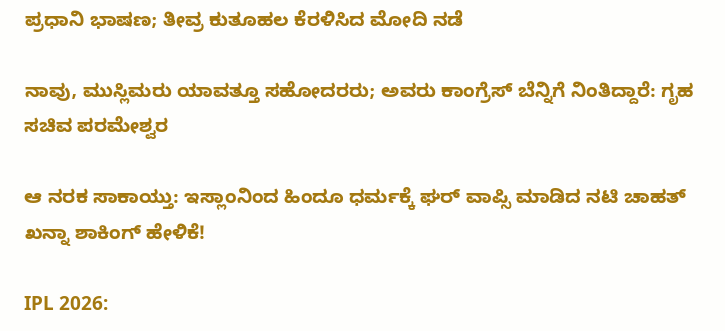ಪ್ರಧಾನಿ ಭಾಷಣ; ತೀವ್ರ ಕುತೂಹಲ ಕೆರಳಿಸಿದ ಮೋದಿ ನಡೆ

ನಾವು, ಮುಸ್ಲಿಮರು ಯಾವತ್ತೂ ಸಹೋದರರು; ಅವರು ಕಾಂಗ್ರೆಸ್ ಬೆನ್ನಿಗೆ ನಿಂತಿದ್ದಾರೆ: ಗೃಹ ಸಚಿವ ಪರಮೇಶ್ವರ

ಆ ನರಕ ಸಾಕಾಯ್ತು: ಇಸ್ಲಾಂನಿಂದ ಹಿಂದೂ ಧರ್ಮಕ್ಕೆ ಘರ್ ವಾಪ್ಸಿ ಮಾಡಿದ ನಟಿ ಚಾಹತ್ ಖನ್ನಾ ಶಾಕಿಂಗ್ ಹೇಳಿಕೆ!

IPL 2026: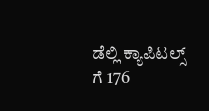ಡೆಲ್ಲಿ ಕ್ಯಾಪಿಟಲ್ಸ್ ಗೆ 176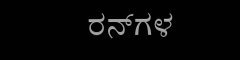ರನ್‌ಗಳ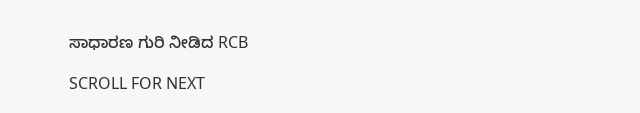ಸಾಧಾರಣ ಗುರಿ ನೀಡಿದ RCB

SCROLL FOR NEXT